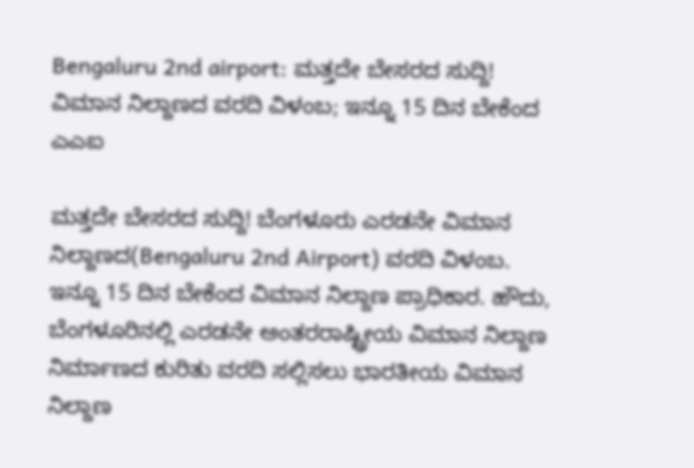Bengaluru 2nd airport: ಮತ್ತದೇ ಬೇಸರದ ಸುದ್ದಿ! ವಿಮಾನ ನಿಲ್ದಾಣದ ವರದಿ ವಿಳಂಬ; ಇನ್ನೂ 15 ದಿನ ಬೇಕೆಂದ ಎಎಐ

ಮತ್ತದೇ ಬೇಸರದ ಸುದ್ದಿ! ಬೆಂಗಳೂರು ಎರಡನೇ ವಿಮಾನ ನಿಲ್ದಾಣದ(Bengaluru 2nd Airport) ವರದಿ ವಿಳಂಬ. ಇನ್ನೂ 15 ದಿನ ಬೇಕೆಂದ ವಿಮಾನ ನಿಲ್ದಾಣ ಪ್ರಾಧಿಕಾರ. ಹೌದು, ಬೆಂಗಳೂರಿನಲ್ಲಿ ಎರಡನೇ ಅಂತರರಾಷ್ಟ್ರೀಯ ವಿಮಾನ ನಿಲ್ದಾಣ ನಿರ್ಮಾಣದ ಕುರಿತು ವರದಿ ಸಲ್ಲಿಸಲು ಭಾರತೀಯ ವಿಮಾನ ನಿಲ್ದಾಣ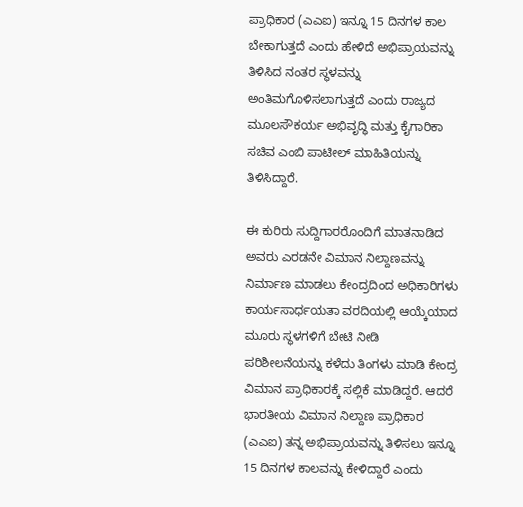ಪ್ರಾಧಿಕಾರ (ಎಎಐ) ಇನ್ನೂ 15 ದಿನಗಳ ಕಾಲ ಬೇಕಾಗುತ್ತದೆ ಎಂದು ಹೇಳಿದೆ ಅಭಿಪ್ರಾಯವನ್ನು ತಿಳಿಸಿದ ನಂತರ ಸ್ಥಳವನ್ನು ಅಂತಿಮಗೊಳಿಸಲಾಗುತ್ತದೆ ಎಂದು ರಾಜ್ಯದ ಮೂಲಸೌಕರ್ಯ ಅಭಿವೃದ್ಧಿ ಮತ್ತು ಕೈಗಾರಿಕಾ ಸಚಿವ ಎಂಬಿ ಪಾಟೀಲ್ ಮಾಹಿತಿಯನ್ನು ತಿಳಿಸಿದ್ದಾರೆ.

ಈ ಕುರಿರು ಸುದ್ದಿಗಾರರೊಂದಿಗೆ ಮಾತನಾಡಿದ ಅವರು ಎರಡನೇ ವಿಮಾನ ನಿಲ್ದಾಣವನ್ನು ನಿರ್ಮಾಣ ಮಾಡಲು ಕೇಂದ್ರದಿಂದ ಅಧಿಕಾರಿಗಳು ಕಾರ್ಯಸಾರ್ಧಯತಾ ವರದಿಯಲ್ಲಿ ಆಯ್ಕೆಯಾದ ಮೂರು ಸ್ಥಳಗಳಿಗೆ ಬೇಟಿ ನೀಡಿ ಪರಿಶೀಲನೆಯನ್ನು ಕಳೆದು ತಿಂಗಳು ಮಾಡಿ ಕೇಂದ್ರ ವಿಮಾನ ಪ್ರಾಧಿಕಾರಕ್ಕೆ ಸಲ್ಲಿಕೆ ಮಾಡಿದ್ದರೆ. ಆದರೆ ಭಾರತೀಯ ವಿಮಾನ ನಿಲ್ದಾಣ ಪ್ರಾಧಿಕಾರ (ಎಎಐ) ತನ್ನ ಅಭಿಪ್ರಾಯವನ್ನು ತಿಳಿಸಲು ಇನ್ನೂ 15 ದಿನಗಳ ಕಾಲವನ್ನು ಕೇಳಿದ್ದಾರೆ ಎಂದು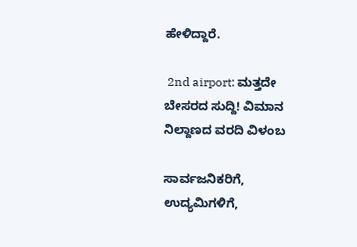ಹೇಳಿದ್ದಾರೆ.

 2nd airport: ಮತ್ತದೇ ಬೇಸರದ ಸುದ್ದಿ! ವಿಮಾನ ನಿಲ್ದಾಣದ ವರದಿ ವಿಳಂಬ

ಸಾರ್ವಜನಿಕರಿಗೆ, ಉದ್ಯಮಿಗಳಿಗೆ,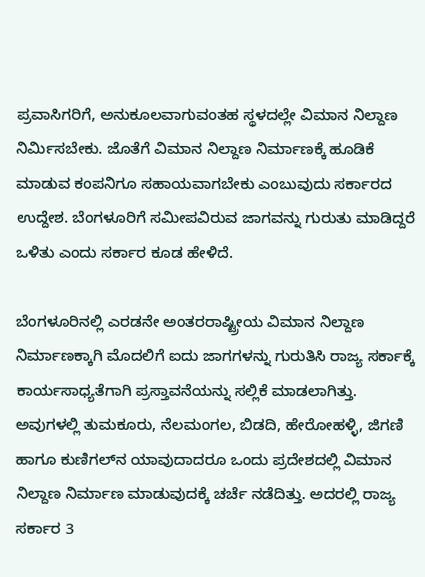ಪ್ರವಾಸಿಗರಿಗೆ, ಅನುಕೂಲವಾಗುವಂತಹ ಸ್ಥಳದಲ್ಲೇ ವಿಮಾನ ನಿಲ್ದಾಣ ನಿರ್ಮಿಸಬೇಕು. ಜೊತೆಗೆ ವಿಮಾನ ನಿಲ್ದಾಣ ನಿರ್ಮಾಣಕ್ಕೆ ಹೂಡಿಕೆ ಮಾಡುವ ಕಂಪನಿಗೂ ಸಹಾಯವಾಗಬೇಕು ಎಂಬುವುದು ಸರ್ಕಾರದ ಉದ್ದೇಶ. ಬೆಂಗಳೂರಿಗೆ ಸಮೀಪವಿರುವ ಜಾಗವನ್ನು ಗುರುತು ಮಾಡಿದ್ದರೆ ಒಳಿತು ಎಂದು ಸರ್ಕಾರ ಕೂಡ ಹೇಳಿದೆ.

ಬೆಂಗಳೂರಿನಲ್ಲಿ ಎರಡನೇ ಅಂತರರಾಷ್ಟ್ರೀಯ ವಿಮಾನ ನಿಲ್ದಾಣ ನಿರ್ಮಾಣಕ್ಕಾಗಿ ಮೊದಲಿಗೆ ಐದು ಜಾಗಗಳನ್ನು ಗುರುತಿಸಿ ರಾಜ್ಯ ಸರ್ಕಾಕ್ಕೆ ಕಾರ್ಯಸಾಧ್ಯತೆಗಾಗಿ ಪ್ರಸ್ತಾವನೆಯನ್ನು ಸಲ್ಲಿಕೆ ಮಾಡಲಾಗಿತ್ತು. ಅವುಗಳಲ್ಲಿ ತುಮಕೂರು, ನೆಲಮಂಗಲ, ಬಿಡದಿ, ಹೇರೋಹಳ್ಳಿ, ಜಿಗಣಿ ಹಾಗೂ ಕುಣಿಗಲ್‌ನ ಯಾವುದಾದರೂ ಒಂದು ಪ್ರದೇಶದಲ್ಲಿ ವಿಮಾನ ನಿಲ್ದಾಣ ನಿರ್ಮಾಣ ಮಾಡುವುದಕ್ಕೆ ಚರ್ಚೆ ನಡೆದಿತ್ತು. ಅದರಲ್ಲಿ ರಾಜ್ಯ ಸರ್ಕಾರ 3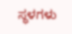ಸ್ಥಳಗಳು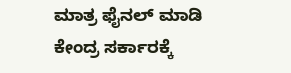ಮಾತ್ರ ಫೈನಲ್ ಮಾಡಿ ಕೇಂದ್ರ ಸರ್ಕಾರಕ್ಕೆ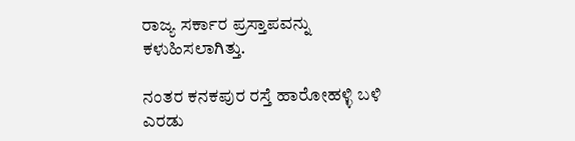ರಾಜ್ಯ ಸರ್ಕಾರ ಪ್ರಸ್ತಾಪವನ್ನು ಕಳುಹಿಸಲಾಗಿತ್ತು.

ನಂತರ ಕನಕಪುರ ರಸ್ತೆ ಹಾರೋಹಳ್ಳಿ ಬಳಿ ಎರಡು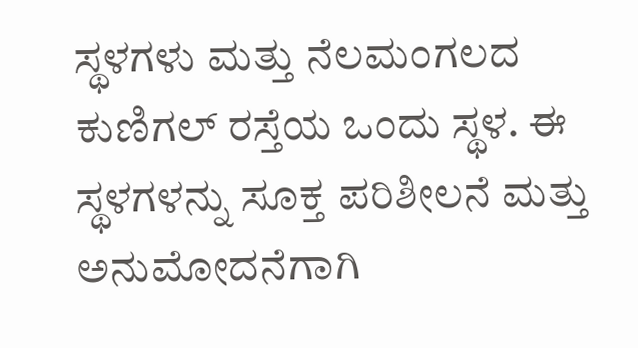ಸ್ಥಳಗಳು ಮತ್ತು ನೆಲಮಂಗಲದ ಕುಣಿಗಲ್ ರಸ್ತೆಯ ಒಂದು ಸ್ಥಳ. ಈ ಸ್ಥಳಗಳನ್ನು ಸೂಕ್ತ ಪರಿಶೀಲನೆ ಮತ್ತು ಅನುಮೋದನೆಗಾಗಿ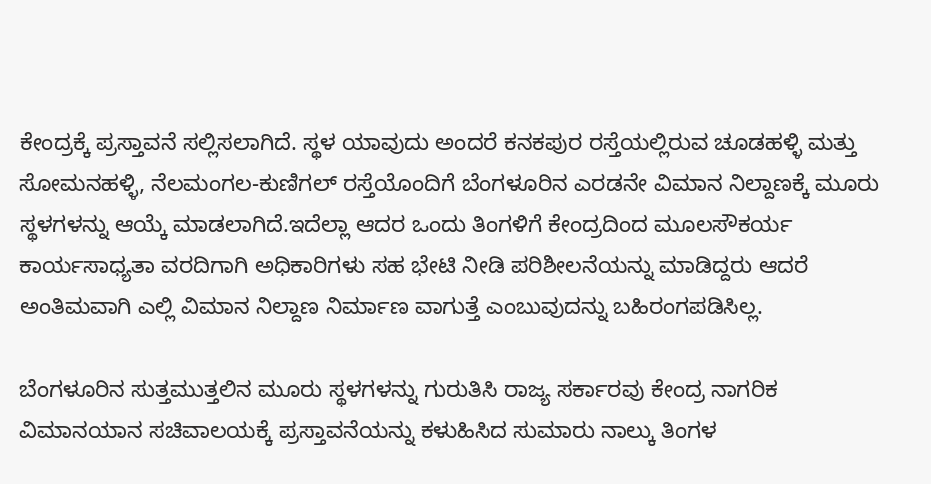ಕೇಂದ್ರಕ್ಕೆ ಪ್ರಸ್ತಾವನೆ ಸಲ್ಲಿಸಲಾಗಿದೆ. ಸ್ಥಳ ಯಾವುದು ಅಂದರೆ ಕನಕಪುರ ರಸ್ತೆಯಲ್ಲಿರುವ ಚೂಡಹಳ್ಳಿ ಮತ್ತು ಸೋಮನಹಳ್ಳಿ, ನೆಲಮಂಗಲ-ಕುಣಿಗಲ್ ರಸ್ತೆಯೊಂದಿಗೆ ಬೆಂಗಳೂರಿನ ಎರಡನೇ ವಿಮಾನ ನಿಲ್ದಾಣಕ್ಕೆ ಮೂರು ಸ್ಥಳಗಳನ್ನು ಆಯ್ಕೆ ಮಾಡಲಾಗಿದೆ.ಇದೆಲ್ಲಾ ಆದರ ಒಂದು ತಿಂಗಳಿಗೆ ಕೇಂದ್ರದಿಂದ ಮೂಲಸೌಕರ್ಯ ಕಾರ್ಯಸಾಧ್ಯತಾ ವರದಿಗಾಗಿ ಅಧಿಕಾರಿಗಳು ಸಹ ಭೇಟಿ ನೀಡಿ ಪರಿಶೀಲನೆಯನ್ನು ಮಾಡಿದ್ದರು ಆದರೆ ಅಂತಿಮವಾಗಿ ಎಲ್ಲಿ ವಿಮಾನ ನಿಲ್ದಾಣ ನಿರ್ಮಾಣ ವಾಗುತ್ತೆ ಎಂಬುವುದನ್ನು ಬಹಿರಂಗಪಡಿಸಿಲ್ಲ.

ಬೆಂಗಳೂರಿನ ಸುತ್ತಮುತ್ತಲಿನ ಮೂರು ಸ್ಥಳಗಳನ್ನು ಗುರುತಿಸಿ ರಾಜ್ಯ ಸರ್ಕಾರವು ಕೇಂದ್ರ ನಾಗರಿಕ ವಿಮಾನಯಾನ ಸಚಿವಾಲಯಕ್ಕೆ ಪ್ರಸ್ತಾವನೆಯನ್ನು ಕಳುಹಿಸಿದ ಸುಮಾರು ನಾಲ್ಕು ತಿಂಗಳ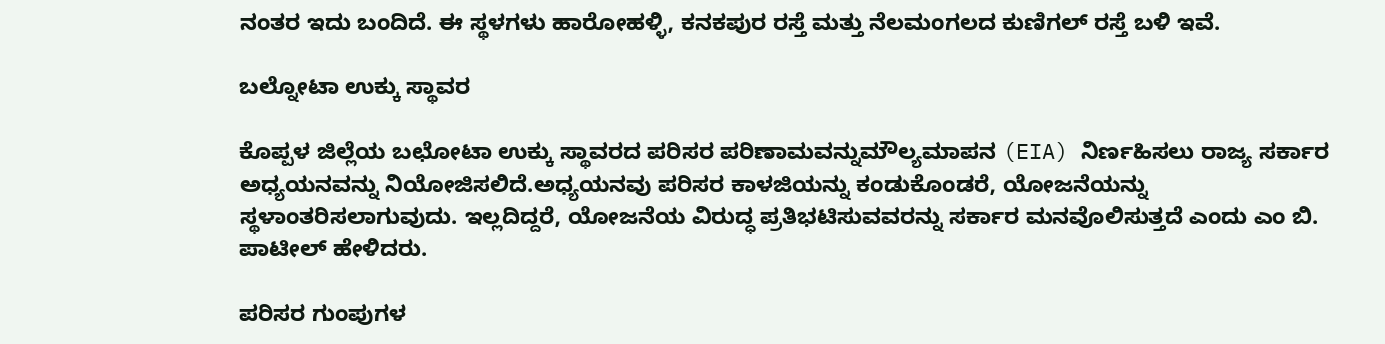ನಂತರ ಇದು ಬಂದಿದೆ. ಈ ಸ್ಥಳಗಳು ಹಾರೋಹಳ್ಳಿ, ಕನಕಪುರ ರಸ್ತೆ ಮತ್ತು ನೆಲಮಂಗಲದ ಕುಣಿಗಲ್ ರಸ್ತೆ ಬಳಿ ಇವೆ.

ಬಲ್ನೋಟಾ ಉಕ್ಕು ಸ್ಥಾವರ

ಕೊಪ್ಪಳ ಜಿಲ್ಲೆಯ ಬಛೋಟಾ ಉಕ್ಕು ಸ್ಥಾವರದ ಪರಿಸರ ಪರಿಣಾಮವನ್ನುಮೌಲ್ಯಮಾಪನ (EIA) ನಿರ್ಣಹಿಸಲು ರಾಜ್ಯ ಸರ್ಕಾರ ಅಧ್ಯಯನವನ್ನು ನಿಯೋಜಿಸಲಿದೆ.ಅಧ್ಯಯನವು ಪರಿಸರ ಕಾಳಜಿಯನ್ನು ಕಂಡುಕೊಂಡರೆ, ಯೋಜನೆಯನ್ನು ಸ್ಥಳಾಂತರಿಸಲಾಗುವುದು. ಇಲ್ಲದಿದ್ದರೆ, ಯೋಜನೆಯ ವಿರುದ್ಧ ಪ್ರತಿಭಟಿಸುವವರನ್ನು ಸರ್ಕಾರ ಮನವೊಲಿಸುತ್ತದೆ ಎಂದು ಎಂ ಬಿ. ಪಾಟೀಲ್ ಹೇಳಿದರು.

ಪರಿಸರ ಗುಂಪುಗಳ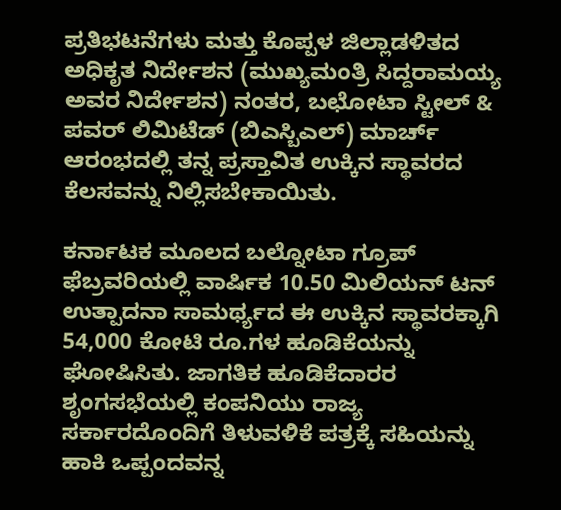ಪ್ರತಿಭಟನೆಗಳು ಮತ್ತು ಕೊಪ್ಪಳ ಜಿಲ್ಲಾಡಳಿತದ ಅಧಿಕೃತ ನಿರ್ದೇಶನ (ಮುಖ್ಯಮಂತ್ರಿ ಸಿದ್ದರಾಮಯ್ಯ ಅವರ ನಿರ್ದೇಶನ) ನಂತರ, ಬಛೋಟಾ ಸ್ಟೀಲ್ & ಪವರ್ ಲಿಮಿಟೆಡ್ (ಬಿಎಸ್ಬಿಎಲ್) ಮಾರ್ಚ್ ಆರಂಭದಲ್ಲಿ ತನ್ನ ಪ್ರಸ್ತಾವಿತ ಉಕ್ಕಿನ ಸ್ಥಾವರದ ಕೆಲಸವನ್ನು ನಿಲ್ಲಿಸಬೇಕಾಯಿತು.

ಕರ್ನಾಟಕ ಮೂಲದ ಬಲ್ನೋಟಾ ಗ್ರೂಪ್ ಫೆಬ್ರವರಿಯಲ್ಲಿ ವಾರ್ಷಿಕ 10.50 ಮಿಲಿಯನ್ ಟನ್ ಉತ್ಪಾದನಾ ಸಾಮರ್ಥ್ಯದ ಈ ಉಕ್ಕಿನ ಸ್ಥಾವರಕ್ಕಾಗಿ 54,000 ಕೋಟಿ ರೂ.ಗಳ ಹೂಡಿಕೆಯನ್ನು ಘೋಷಿಸಿತು. ಜಾಗತಿಕ ಹೂಡಿಕೆದಾರರ ಶೃಂಗಸಭೆಯಲ್ಲಿ ಕಂಪನಿಯು ರಾಜ್ಯ ಸರ್ಕಾರದೊಂದಿಗೆ ತಿಳುವಳಿಕೆ ಪತ್ರಕ್ಕೆ ಸಹಿಯನ್ನು ಹಾಕಿ ಒಪ್ಪಂದವನ್ನ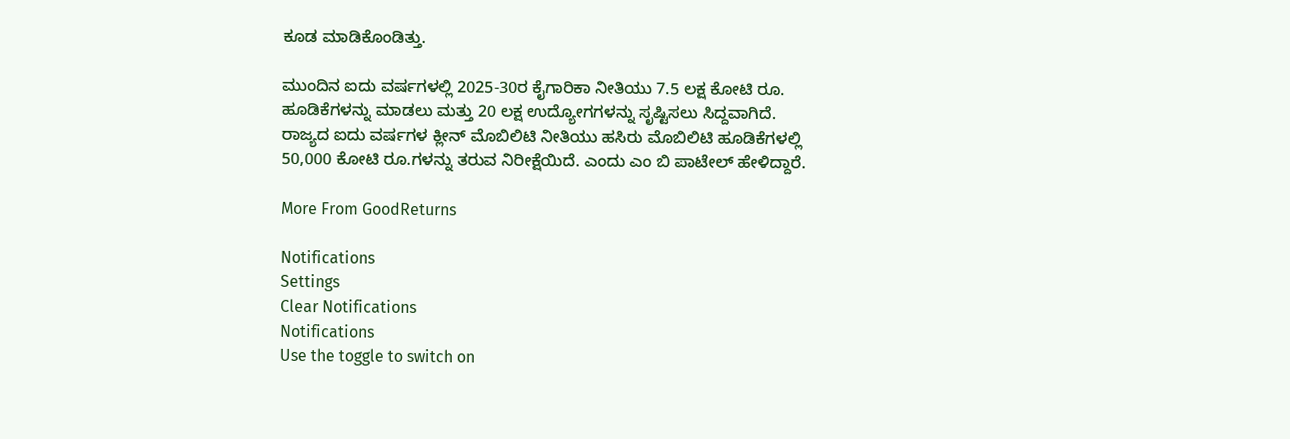ಕೂಡ ಮಾಡಿಕೊಂಡಿತ್ತು.

ಮುಂದಿನ ಐದು ವರ್ಷಗಳಲ್ಲಿ 2025-30ರ ಕೈಗಾರಿಕಾ ನೀತಿಯು 7.5 ಲಕ್ಷ ಕೋಟಿ ರೂ. ಹೂಡಿಕೆಗಳನ್ನು ಮಾಡಲು ಮತ್ತು 20 ಲಕ್ಷ ಉದ್ಯೋಗಗಳನ್ನು ಸೃಷ್ಟಿಸಲು ಸಿದ್ದವಾಗಿದೆ. ರಾಜ್ಯದ ಐದು ವರ್ಷಗಳ ಕ್ಲೀನ್ ಮೊಬಿಲಿಟಿ ನೀತಿಯು ಹಸಿರು ಮೊಬಿಲಿಟಿ ಹೂಡಿಕೆಗಳಲ್ಲಿ 50,000 ಕೋಟಿ ರೂ.ಗಳನ್ನು ತರುವ ನಿರೀಕ್ಷೆಯಿದೆ. ಎಂದು ಎಂ ಬಿ ಪಾಟೇಲ್‌ ಹೇಳಿದ್ದಾರೆ.

More From GoodReturns

Notifications
Settings
Clear Notifications
Notifications
Use the toggle to switch on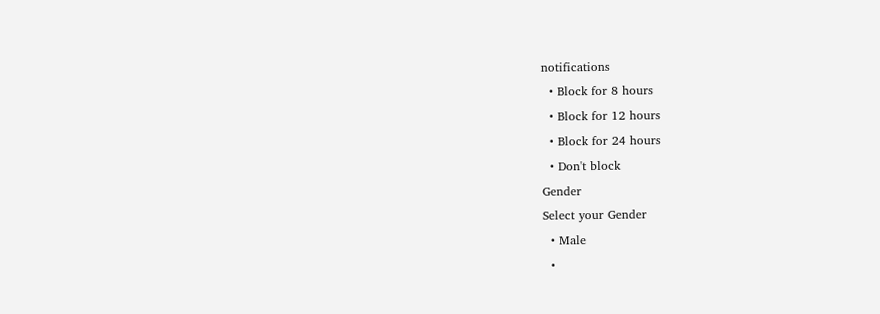notifications
  • Block for 8 hours
  • Block for 12 hours
  • Block for 24 hours
  • Don't block
Gender
Select your Gender
  • Male
  •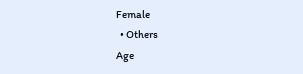Female
  • Others
Age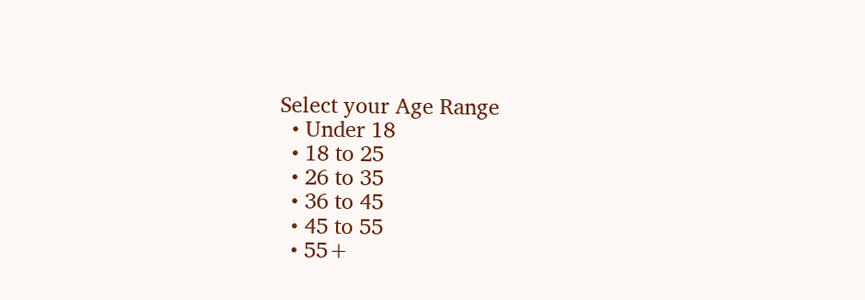Select your Age Range
  • Under 18
  • 18 to 25
  • 26 to 35
  • 36 to 45
  • 45 to 55
  • 55+